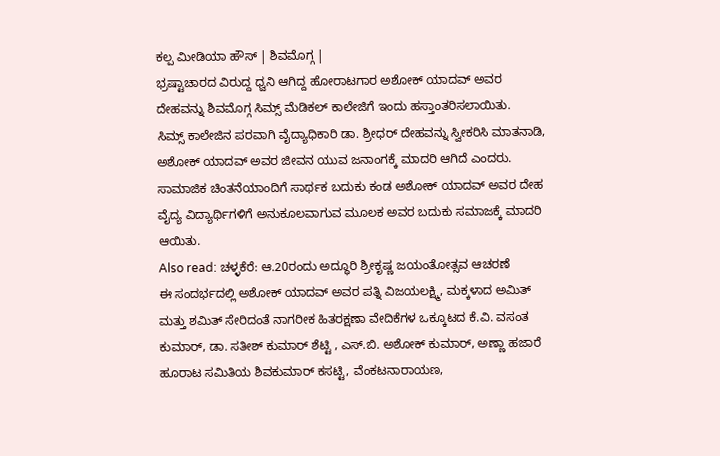ಕಲ್ಪ ಮೀಡಿಯಾ ಹೌಸ್ | ಶಿವಮೊಗ್ಗ |
ಭ್ರಷ್ಟಾಚಾರದ ವಿರುದ್ದ ಧ್ವನಿ ಆಗಿದ್ದ ಹೋರಾಟಗಾರ ಅಶೋಕ್ ಯಾದವ್ ಅವರ ದೇಹವನ್ನು ಶಿವಮೊಗ್ಗ ಸಿಮ್ಸ್ ಮೆಡಿಕಲ್ ಕಾಲೇಜಿಗೆ ಇಂದು ಹಸ್ತಾಂತರಿಸಲಾಯಿತು.
ಸಿಮ್ಸ್ ಕಾಲೇಜಿನ ಪರವಾಗಿ ವೈದ್ಯಾಧಿಕಾರಿ ಡಾ. ಶ್ರೀಧರ್ ದೇಹವನ್ನು ಸ್ವೀಕರಿಸಿ ಮಾತನಾಡಿ, ಅಶೋಕ್ ಯಾದವ್ ಅವರ ಜೀವನ ಯುವ ಜನಾಂಗಕ್ಕೆ ಮಾದರಿ ಆಗಿದೆ ಎಂದರು.
ಸಾಮಾಜಿಕ ಚಿಂತನೆಯಾಂದಿಗೆ ಸಾರ್ಥಕ ಬದುಕು ಕಂಡ ಅಶೋಕ್ ಯಾದವ್ ಅವರ ದೇಹ ವೈದ್ಯ ವಿದ್ಯಾರ್ಥಿಗಳಿಗೆ ಅನುಕೂಲವಾಗುವ ಮೂಲಕ ಅವರ ಬದುಕು ಸಮಾಜಕ್ಕೆ ಮಾದರಿ ಆಯಿತು.
Also read: ಚಳ್ಳಕೆರೆ: ಆ.20ರಂದು ಅದ್ಧೂರಿ ಶ್ರೀಕೃಷ್ಣ ಜಯಂತೋತ್ಸವ ಆಚರಣೆ
ಈ ಸಂದರ್ಭದಲ್ಲಿ ಅಶೋಕ್ ಯಾದವ್ ಅವರ ಪತ್ನಿ ವಿಜಯಲಕ್ಷ್ಮಿ, ಮಕ್ಕಳಾದ ಅಮಿತ್ ಮತ್ತು ಶಮಿತ್ ಸೇರಿದಂತೆ ನಾಗರೀಕ ಹಿತರಕ್ಷಣಾ ವೇದಿಕೆಗಳ ಒಕ್ಕೂಟದ ಕೆ.ವಿ. ವಸಂತ ಕುಮಾರ್, ಡಾ. ಸತೀಶ್ ಕುಮಾರ್ ಶೆಟ್ಟಿ , ಎಸ್.ಬಿ. ಅಶೋಕ್ ಕುಮಾರ್, ಅಣ್ಣಾ ಹಜಾರೆ ಹೂರಾಟ ಸಮಿತಿಯ ಶಿವಕುಮಾರ್ ಕಸಟ್ಟಿ, ವೆಂಕಟನಾರಾಯಣ,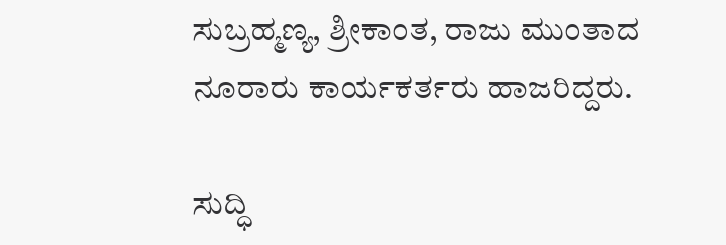ಸುಬ್ರಹ್ಮಣ್ಯ, ಶ್ರೀಕಾಂತ, ರಾಜು ಮುಂತಾದ ನೂರಾರು ಕಾರ್ಯಕರ್ತರು ಹಾಜರಿದ್ದರು.

ಸುದ್ಧಿ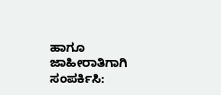ಹಾಗೂ ಜಾಹೀರಾತಿಗಾಗಿ ಸಂಪರ್ಕಿಸಿ: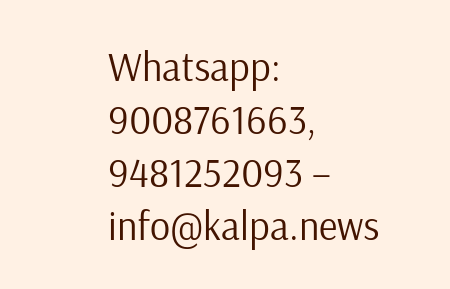Whatsapp: 9008761663, 9481252093 – info@kalpa.news